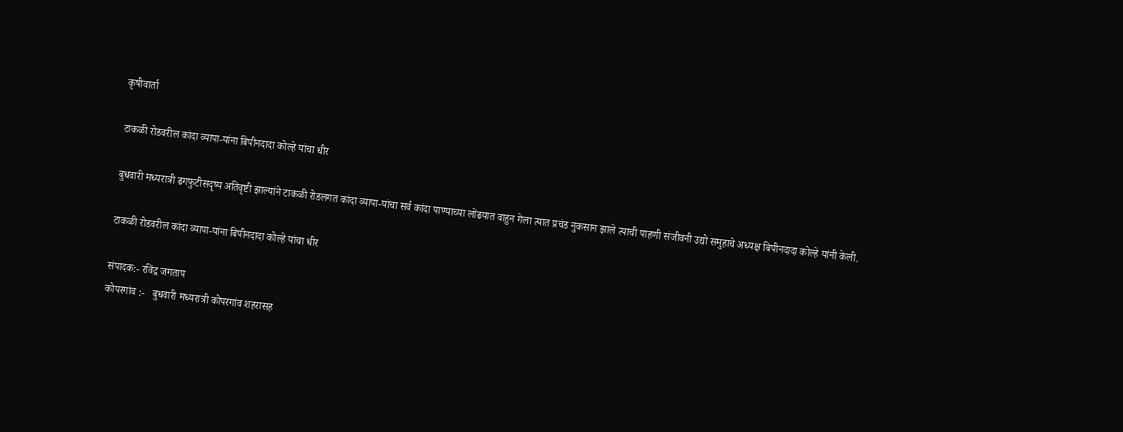कृषीवार्ता

टाकळी रोडवरील कांदा व्यापा-यांना बिपीनदादा कोल्हे यांचा धीर

बुधवारी मध्यरात्री ढगफुटीसदृष्य अतिवृष्टी झाल्यांने टाकळी रोडलगत कांदा व्यापा-यांचा सर्व कांदा पाण्याच्या लोंढयात वाहुन गेला त्यात प्रचंड नुकसान झाले त्याची पाहणी संजीवनी उद्यो समुहाचे अध्यक्ष बिपीनदादा कोल्हे यांनी केली.

टाकळी रोडवरील कांदा व्यापा-यांना बिपीनदादा कोल्हे यांचा धीर

संपादक:- रविंद्र जगताप
कोपरगांव :-   बुधवारी मध्यरात्री कोपरगांव शहरासह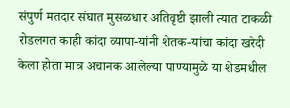संपुर्ण मतदार संघात मुसळधार अतिवृष्टी झाली त्यात टाकळी रोडलगत काही कांदा व्यापा-यांनी शेतक-यांचा कांदा खरेदी केला होता मात्र अचानक आलेल्या पाण्यामुळे या शेडमधील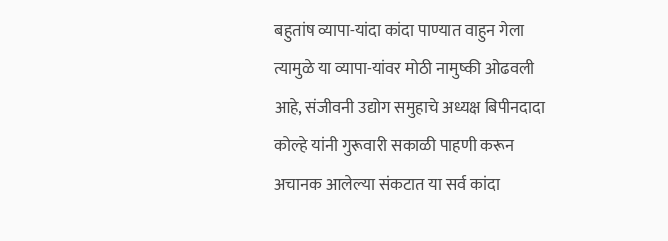बहुतांष व्यापा-यांदा कांदा पाण्यात वाहुन गेला त्यामुळे या व्यापा-यांवर मोठी नामुष्की ओढवली आहे, संजीवनी उद्योग समुहाचे अध्यक्ष बिपीनदादा कोल्हे यांनी गुरूवारी सकाळी पाहणी करून अचानक आलेल्या संकटात या सर्व कांदा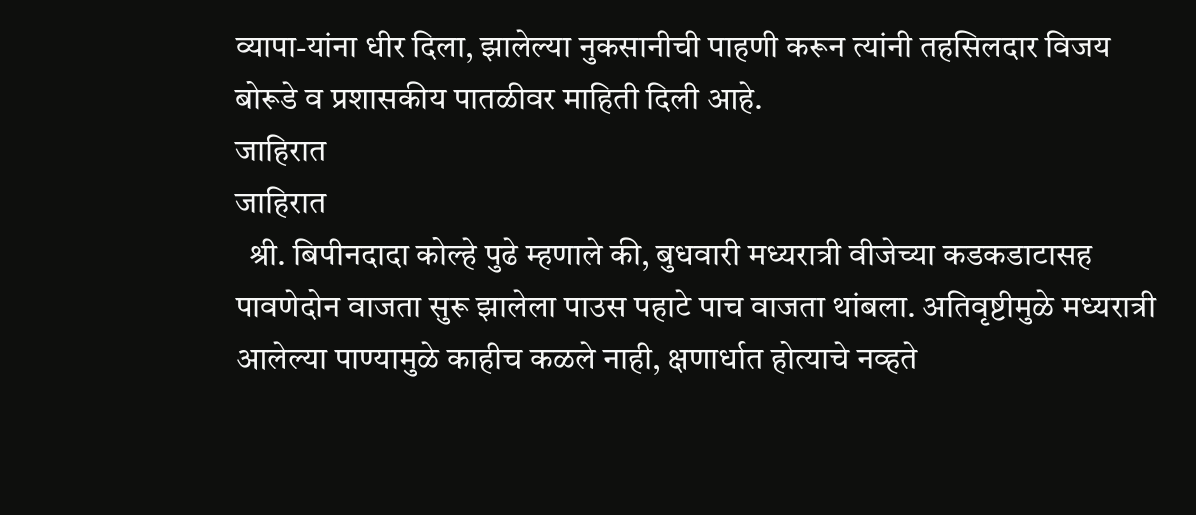व्यापा-यांना धीर दिला, झालेल्या नुकसानीची पाहणी करून त्यांनी तहसिलदार विजय बोरूडे व प्रशासकीय पातळीवर माहिती दिली आहे.
जाहिरात
जाहिरात
  श्री. बिपीनदादा कोल्हे पुढे म्हणाले की, बुधवारी मध्यरात्री वीजेच्या कडकडाटासह पावणेदोन वाजता सुरू झालेला पाउस पहाटे पाच वाजता थांबला. अतिवृष्टीमुळे मध्यरात्री आलेल्या पाण्यामुळे काहीच कळले नाही, क्षणार्धात होत्याचे नव्हते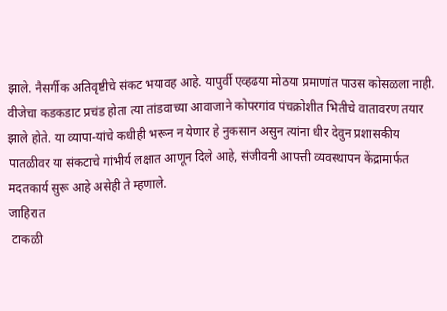झाले. नैसर्गीक अतिवृष्टीचे संकट भयावह आहे. यापुर्वी एव्हढया मोठया प्रमाणांत पाउस कोसळला नाही. वीजेचा कडकडाट प्रचंड होता त्या तांडवाच्या आवाजाने कोपरगांव पंचक्रोशीत भितीचे वातावरण तयार झाले होते. या व्यापा-यांचे कधीही भरून न येणार हे नुकसान असुन त्यांना धीर देवुन प्रशासकीय पातळीवर या संकटाचे गांभीर्य लक्षात आणून दिले आहे, संजीवनी आपत्ती व्यवस्थापन केंद्रामार्फत मदतकार्य सुरू आहे असेही ते म्हणाले.
जाहिरात
 टाकळी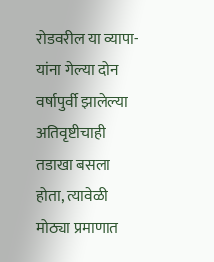रोडवरील या व्यापा-यांना गेल्या दोन वर्षापुर्वी झालेल्या अतिवृष्टीचाही तडाखा बसला होता, त्यावेळी मोठ्या प्रमाणात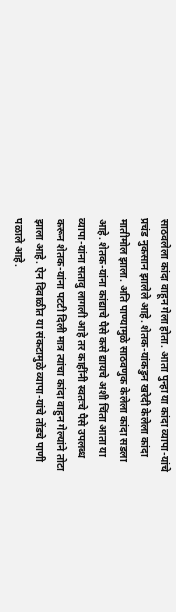साठवलेला कांदा वाहून गेला होता. आता पुन्हा या कांदा व्यापा-यांचे प्रचंड नुकसान झालेले आहे. शेतक-यांकडुन खरेदी केलेला कांदा मातीमोल झाला. अति पाण्यामुळे साठवणुक केलेला कांदा सडला आहे. शेतक-यांना कांद्याचे पैसे कसे द्यायचे अशी चिंता आता या व्यापा-यांना सतावु लागली आहे तर काहींनी स्वतःचे पैसे उपलब्ध करून शेतक-यांना पटटी दिली मात्र त्यांचा कांदा वाहुन गेल्यांने तोटा झाला आहे. ऐन दिवाळीत या संकटामुळे व्यापा-यांचे तोंडचे पाणी पळाले आहे.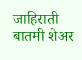जाहिराती
बातमी शेअर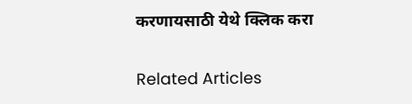करणायसाठी येथे क्लिक करा

Related Articles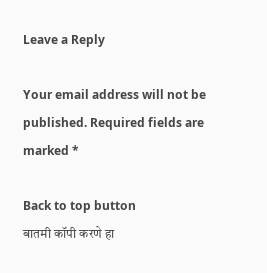Leave a Reply

Your email address will not be published. Required fields are marked *

Back to top button
बातमी कॉपी करणे हा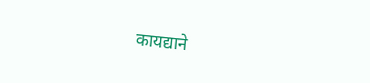कायद्याने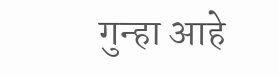गुन्हा आहे